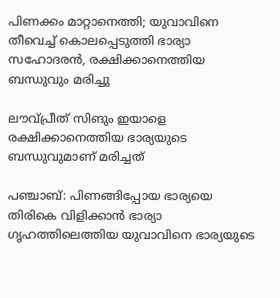പിണക്കം മാറ്റാനെത്തി; യുവാവിനെ തീവെച്ച് കൊലപ്പെടുത്തി ഭാര്യാ സഹോദരൻ, രക്ഷിക്കാനെത്തിയ ബന്ധുവും മരിച്ചു

ലൗവ്പ്രീത് സിങും ഇയാളെ രക്ഷിക്കാനെത്തിയ ഭാര്യയുടെ ബന്ധുവുമാണ് മരിച്ചത്

പഞ്ചാബ്: പിണങ്ങിപ്പോയ ഭാര്യയെ തിരികെ വിളിക്കാന്‍ ഭാര്യാ ഗൃഹത്തിലെത്തിയ യുവാവിനെ ഭാര്യയുടെ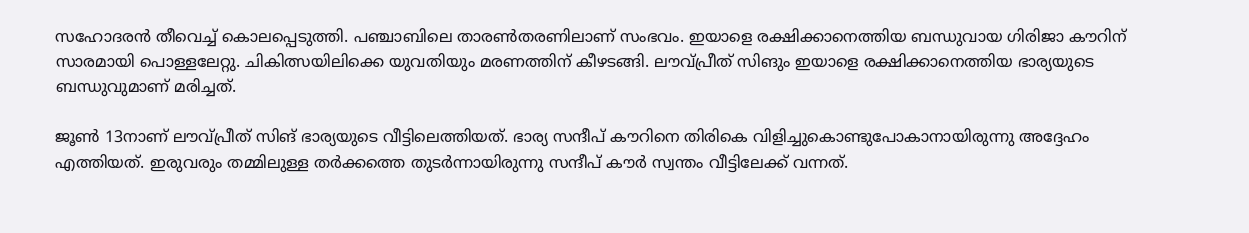സഹോദരന്‍ തീവെച്ച് കൊലപ്പെടുത്തി. പഞ്ചാബിലെ താരണ്‍തരണിലാണ് സംഭവം. ഇയാളെ രക്ഷിക്കാനെത്തിയ ബന്ധുവായ ഗിരിജാ കൗറിന് സാരമായി പൊള്ളലേറ്റു. ചികിത്സയിലിക്കെ യുവതിയും മരണത്തിന് കീഴടങ്ങി. ലൗവ്പ്രീത് സിങും ഇയാളെ രക്ഷിക്കാനെത്തിയ ഭാര്യയുടെ ബന്ധുവുമാണ് മരിച്ചത്.

ജൂണ്‍ 13നാണ് ലൗവ്പ്രീത് സിങ് ഭാര്യയുടെ വീട്ടിലെത്തിയത്. ഭാര്യ സന്ദീപ് കൗറിനെ തിരികെ വിളിച്ചുകൊണ്ടുപോകാനായിരുന്നു അദ്ദേഹം എത്തിയത്. ഇരുവരും തമ്മിലുള്ള തര്‍ക്കത്തെ തുടര്‍ന്നായിരുന്നു സന്ദീപ് കൗര്‍ സ്വന്തം വീട്ടിലേക്ക് വന്നത്.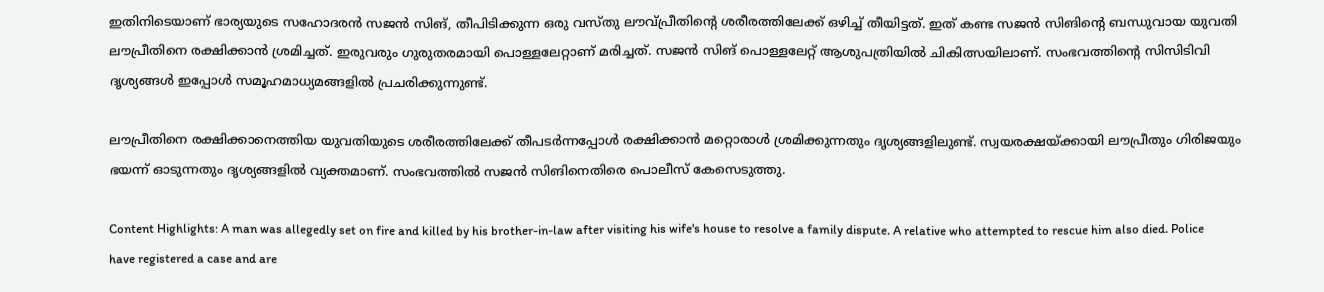ഇതിനിടെയാണ് ഭാര്യയുടെ സഹോദരന്‍ സജന്‍ സിങ്, തീപിടിക്കുന്ന ഒരു വസ്തു ലൗവ്പ്രീതിന്റെ ശരീരത്തിലേക്ക് ഒഴിച്ച് തീയിട്ടത്. ഇത് കണ്ട സജന്‍ സിങിന്റെ ബന്ധുവായ യുവതി ലൗപ്രീതിനെ രക്ഷിക്കാന്‍ ശ്രമിച്ചത്. ഇരുവരും ഗുരുതരമായി പൊള്ളലേറ്റാണ് മരിച്ചത്. സജന്‍ സിങ് പൊള്ളലേറ്റ് ആശുപത്രിയില്‍ ചികിത്സയിലാണ്. സംഭവത്തിന്റെ സിസിടിവി ദൃശ്യങ്ങള്‍ ഇപ്പോള്‍ സമൂഹമാധ്യമങ്ങളില്‍ പ്രചരിക്കുന്നുണ്ട്.

ലൗപ്രീതിനെ രക്ഷിക്കാനെത്തിയ യുവതിയുടെ ശരീരത്തിലേക്ക് തീപടര്‍ന്നപ്പോള്‍ രക്ഷിക്കാന്‍ മറ്റൊരാള്‍ ശ്രമിക്കുന്നതും ദൃശ്യങ്ങളിലുണ്ട്. സ്വയരക്ഷയ്ക്കായി ലൗപ്രീതും ഗിരിജയും ഭയന്ന് ഓടുന്നതും ദൃശ്യങ്ങളില്‍ വ്യക്തമാണ്. സംഭവത്തില്‍ സജന്‍ സിങിനെതിരെ പൊലീസ് കേസെടുത്തു.

Content Highlights: A man was allegedly set on fire and killed by his brother-in-law after visiting his wife's house to resolve a family dispute. A relative who attempted to rescue him also died. Police have registered a case and are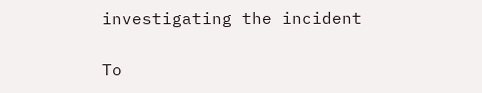investigating the incident

To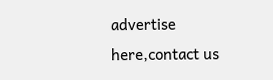advertise here,contact us